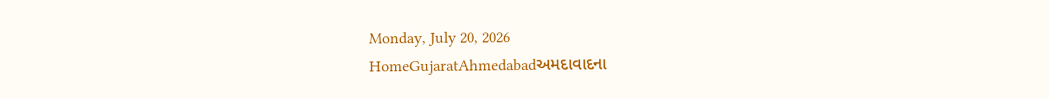Monday, July 20, 2026
HomeGujaratAhmedabadઅમદાવાદના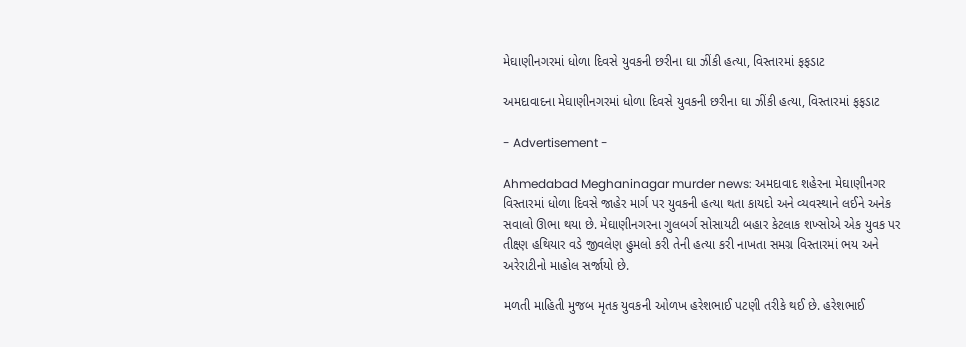મેઘાણીનગરમાં ધોળા દિવસે યુવકની છરીના ઘા ઝીંકી હત્યા, વિસ્તારમાં ફફડાટ

અમદાવાદના મેઘાણીનગરમાં ધોળા દિવસે યુવકની છરીના ઘા ઝીંકી હત્યા, વિસ્તારમાં ફફડાટ

- Advertisement -

Ahmedabad Meghaninagar murder news: અમદાવાદ શહેરના મેઘાણીનગર વિસ્તારમાં ધોળા દિવસે જાહેર માર્ગ પર યુવકની હત્યા થતા કાયદો અને વ્યવસ્થાને લઈને અનેક સવાલો ઊભા થયા છે. મેઘાણીનગરના ગુલબર્ગ સોસાયટી બહાર કેટલાક શખ્સોએ એક યુવક પર તીક્ષ્ણ હથિયાર વડે જીવલેણ હુમલો કરી તેની હત્યા કરી નાખતા સમગ્ર વિસ્તારમાં ભય અને અરેરાટીનો માહોલ સર્જાયો છે.

મળતી માહિતી મુજબ મૃતક યુવકની ઓળખ હરેશભાઈ પટણી તરીકે થઈ છે. હરેશભાઈ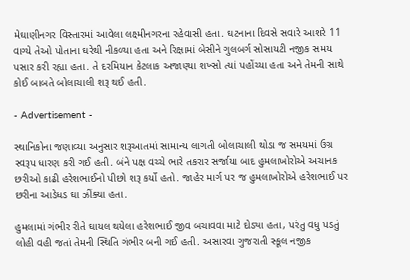મેઘાણીનગર વિસ્તારમાં આવેલા લક્ષ્મીનગરના રહેવાસી હતા. ઘટનાના દિવસે સવારે આશરે 11 વાગ્યે તેઓ પોતાના ઘરેથી નીકળ્યા હતા અને રિક્ષામાં બેસીને ગુલબર્ગ સોસાયટી નજીક સમય પસાર કરી રહ્યા હતા. તે દરમિયાન કેટલાક અજાણ્યા શખ્સો ત્યાં પહોંચ્યા હતા અને તેમની સાથે કોઈ બાબતે બોલાચાલી શરૂ થઈ હતી.

- Advertisement -

સ્થાનિકોના જણાવ્યા અનુસાર શરૂઆતમાં સામાન્ય લાગતી બોલાચાલી થોડા જ સમયમાં ઉગ્ર સ્વરૂપ ધારણ કરી ગઈ હતી. બંને પક્ષ વચ્ચે ભારે તકરાર સર્જાયા બાદ હુમલાખોરોએ અચાનક છરીઓ કાઢી હરેશભાઈનો પીછો શરૂ કર્યો હતો. જાહેર માર્ગ પર જ હુમલાખોરોએ હરેશભાઈ પર છરીના આડેધડ ઘા ઝીંક્યા હતા.

હુમલામાં ગંભીર રીતે ઘાયલ થયેલા હરેશભાઈ જીવ બચાવવા માટે દોડ્યા હતા, પરંતુ વધુ પડતું લોહી વહી જતાં તેમની સ્થિતિ ગંભીર બની ગઈ હતી. અસારવા ગુજરાતી સ્કૂલ નજીક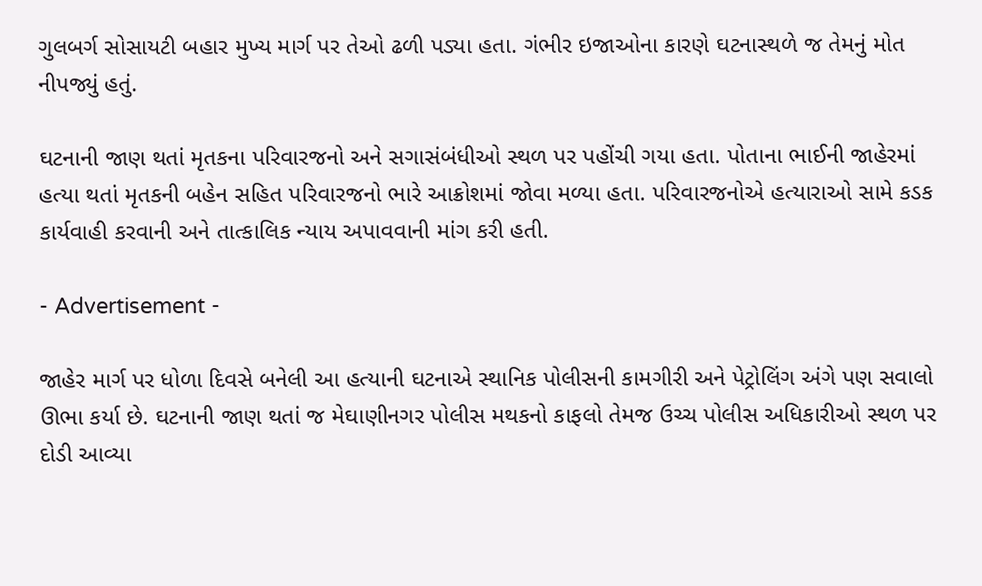ગુલબર્ગ સોસાયટી બહાર મુખ્ય માર્ગ પર તેઓ ઢળી પડ્યા હતા. ગંભીર ઇજાઓના કારણે ઘટનાસ્થળે જ તેમનું મોત નીપજ્યું હતું.

ઘટનાની જાણ થતાં મૃતકના પરિવારજનો અને સગાસંબંધીઓ સ્થળ પર પહોંચી ગયા હતા. પોતાના ભાઈની જાહેરમાં હત્યા થતાં મૃતકની બહેન સહિત પરિવારજનો ભારે આક્રોશમાં જોવા મળ્યા હતા. પરિવારજનોએ હત્યારાઓ સામે કડક કાર્યવાહી કરવાની અને તાત્કાલિક ન્યાય અપાવવાની માંગ કરી હતી.

- Advertisement -

જાહેર માર્ગ પર ધોળા દિવસે બનેલી આ હત્યાની ઘટનાએ સ્થાનિક પોલીસની કામગીરી અને પેટ્રોલિંગ અંગે પણ સવાલો ઊભા કર્યા છે. ઘટનાની જાણ થતાં જ મેઘાણીનગર પોલીસ મથકનો કાફલો તેમજ ઉચ્ચ પોલીસ અધિકારીઓ સ્થળ પર દોડી આવ્યા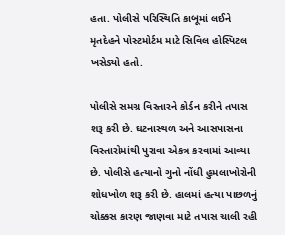હતા. પોલીસે પરિસ્થિતિ કાબૂમાં લઈને મૃતદેહને પોસ્ટમોર્ટમ માટે સિવિલ હોસ્પિટલ ખસેડ્યો હતો.

પોલીસે સમગ્ર વિસ્તારને કોર્ડન કરીને તપાસ શરૂ કરી છે. ઘટનાસ્થળ અને આસપાસના વિસ્તારોમાંથી પુરાવા એકત્ર કરવામાં આવ્યા છે. પોલીસે હત્યાનો ગુનો નોંધી હુમલાખોરોની શોધખોળ શરૂ કરી છે. હાલમાં હત્યા પાછળનું ચોક્કસ કારણ જાણવા માટે તપાસ ચાલી રહી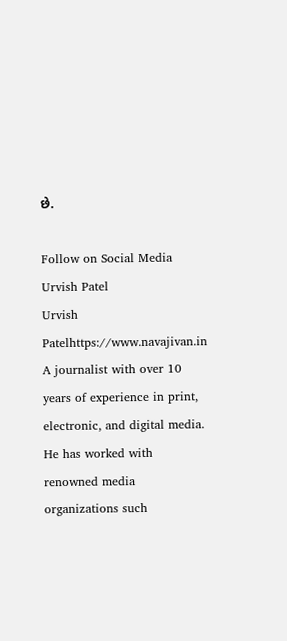છે.

Follow on Social Media
Urvish Patel
Urvish Patelhttps://www.navajivan.in
A journalist with over 10 years of experience in print, electronic, and digital media. He has worked with renowned media organizations such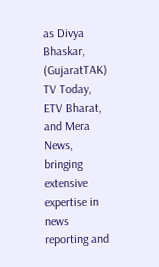as Divya Bhaskar, (GujaratTAK) TV Today, ETV Bharat, and Mera News, bringing extensive expertise in news reporting and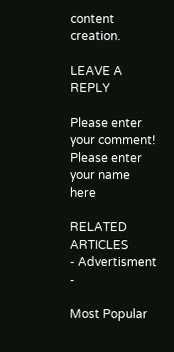content creation.

LEAVE A REPLY

Please enter your comment!
Please enter your name here

RELATED ARTICLES
- Advertisment -

Most Popular